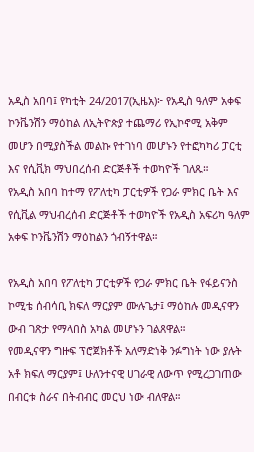አዲስ አበባ፤ የካቲት 24/2017(ኢዜአ)፦ የአዲስ ዓለም አቀፍ ኮንቬንሽን ማዕከል ለኢትዮጵያ ተጨማሪ የኢኮኖሚ አቅም መሆን በሚያስችል መልኩ የተገነባ መሆኑን የተፎካካሪ ፓርቲ እና የሲቪክ ማህበረሰብ ድርጅቶች ተወካዮች ገለጹ።
የአዲስ አበባ ከተማ የፖለቲካ ፓርቲዎች የጋራ ምክር ቤት እና የሲቪል ማህብረሰብ ድርጅቶች ተወካዮች የአዲስ አፍሪካ ዓለም አቀፍ ኮንቬንሽን ማዕከልን ጎብኝተዋል።

የአዲስ አበባ የፖለቲካ ፓርቲዎች የጋራ ምክር ቤት የፋይናንስ ኮሚቴ ሰብሳቢ ክፍለ ማርያም ሙሉጌታ፤ ማዕከሉ መዲናዋን ውብ ገጽታ የማላበስ አካል መሆኑን ገልጸዋል።
የመዲናዋን ግዙፍ ፕሮጀክቶች አለማድነቅ ንፉግነት ነው ያሉት አቶ ክፍለ ማርያም፤ ሁለንተናዊ ሀገራዊ ለውጥ የሚረጋገጠው በብርቱ ስራና በትብብር መርህ ነው ብለዋል።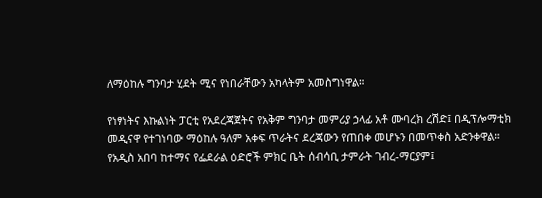ለማዕከሉ ግንባታ ሂደት ሚና የነበራቸውን አካላትም አመስግነዋል።

የነፃነትና እኩልነት ፓርቲ የአደረጃጀትና የአቅም ግንባታ መምሪያ ኃላፊ አቶ ሙባረክ ረሽድ፤ በዲፕሎማቲክ መዲናዋ የተገነባው ማዕከሉ ዓለም አቀፍ ጥራትና ደረጃውን የጠበቀ መሆኑን በመጥቀስ አድንቀዋል።
የአዲስ አበባ ከተማና የፌደራል ዕድሮች ምክር ቤት ሰብሳቢ ታምራት ገብረ-ማርያም፤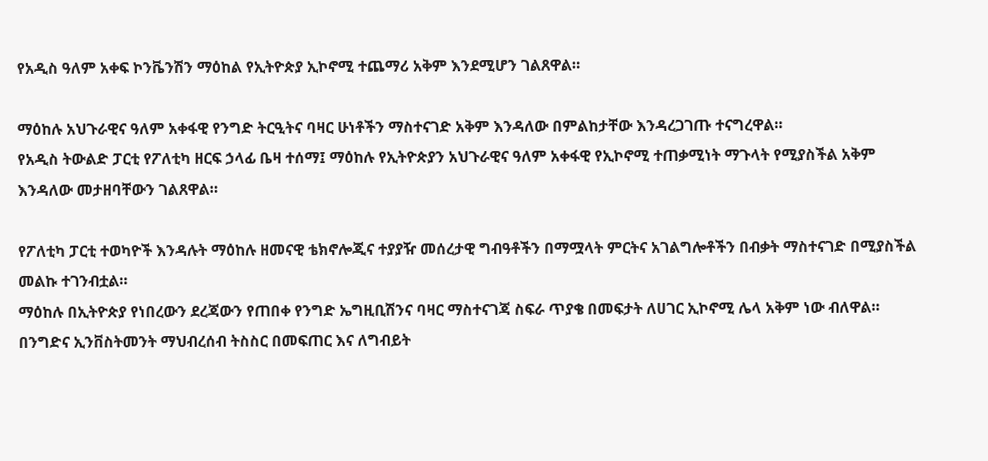የአዲስ ዓለም አቀፍ ኮንቬንሽን ማዕከል የኢትዮጵያ ኢኮኖሚ ተጨማሪ አቅም እንደሚሆን ገልጸዋል።

ማዕከሉ አህጉራዊና ዓለም አቀፋዊ የንግድ ትርዒትና ባዛር ሁነቶችን ማስተናገድ አቅም እንዳለው በምልከታቸው እንዳረጋገጡ ተናግረዋል።
የአዲስ ትውልድ ፓርቲ የፖለቲካ ዘርፍ ኃላፊ ቤዛ ተሰማ፤ ማዕከሉ የኢትዮጵያን አህጉራዊና ዓለም አቀፋዊ የኢኮኖሚ ተጠቃሚነት ማጉላት የሚያስችል አቅም እንዳለው መታዘባቸውን ገልጸዋል።

የፖለቲካ ፓርቲ ተወካዮች እንዳሉት ማዕከሉ ዘመናዊ ቴክኖሎጂና ተያያዥ መሰረታዊ ግብዓቶችን በማሟላት ምርትና አገልግሎቶችን በብቃት ማስተናገድ በሚያስችል መልኩ ተገንብቷል።
ማዕከሉ በኢትዮጵያ የነበረውን ደረጃውን የጠበቀ የንግድ ኤግዚቢሽንና ባዛር ማስተናገጃ ስፍራ ጥያቄ በመፍታት ለሀገር ኢኮኖሚ ሌላ አቅም ነው ብለዋል።
በንግድና ኢንቨስትመንት ማህብረሰብ ትስስር በመፍጠር እና ለግብይት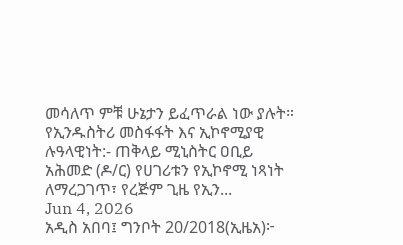መሳለጥ ምቹ ሁኔታን ይፈጥራል ነው ያሉት።
የኢንዱስትሪ መስፋፋት እና ኢኮኖሚያዊ ሉዓላዊነት:- ጠቅላይ ሚኒስትር ዐቢይ አሕመድ (ዶ/ር) የሀገሪቱን የኢኮኖሚ ነጻነት ለማረጋገጥ፣ የረጅም ጊዜ የኢን...
Jun 4, 2026
አዲስ አበባ፤ ግንቦት 20/2018(ኢዜአ)፦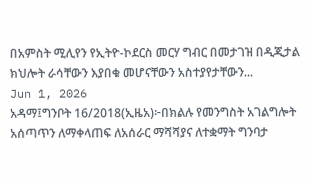በአምስት ሚሊየን የኢትዮ-ኮደርስ መርሃ ግብር በመታገዝ በዲጂታል ክህሎት ራሳቸውን እያበቁ መሆናቸውን አስተያየታቸውን...
Jun 1, 2026
አዳማ፤ግንቦት 16/2018(ኢዜአ)፦በክልሉ የመንግስት አገልግሎት አሰጣጥን ለማቀላጠፍ ለአሰራር ማሻሻያና ለተቋማት ግንባታ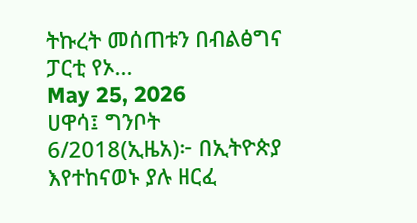ትኩረት መሰጠቱን በብልፅግና ፓርቲ የኦ...
May 25, 2026
ሀዋሳ፤ ግንቦት 6/2018(ኢዜአ)፦ በኢትዮጵያ እየተከናወኑ ያሉ ዘርፈ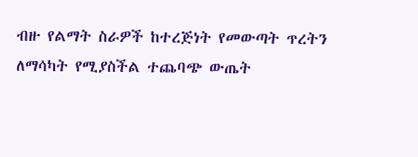ብዙ የልማት ስራዎች ከተረጅነት የመውጣት ጥረትን ለማሳካት የሚያስችል ተጨባጭ ውጤት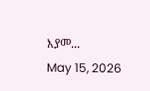እያመ...
May 15, 2026